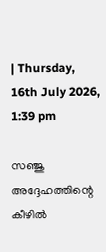| Thursday, 16th July 2026, 1:39 pm

സഞ്ജു അദ്ദേഹത്തിന്റെ കീഴില്‍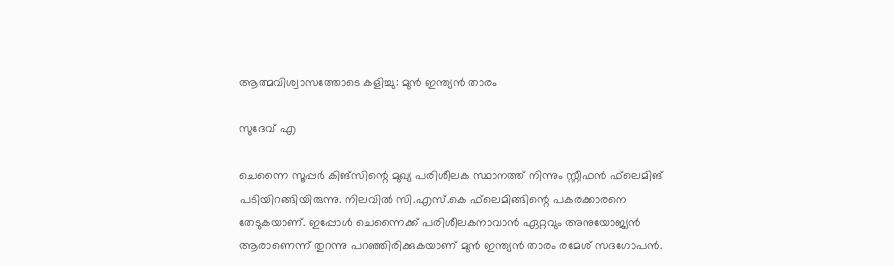ആത്മവിശ്വാസത്തോടെ കളിച്ചു: മുന്‍ ഇന്ത്യന്‍ താരം

സുദേവ് എ

ചെന്നൈ സൂപ്പര്‍ കിങ്‌സിന്റെ മുഖ്യ പരിശീലക സ്ഥാനത്ത് നിന്നും സ്റ്റീഫന്‍ ഫ്‌ലെമിങ് പടിയിറങ്ങിയിരുന്നു. നിലവില്‍ സി.എസ്.കെ ഫ്‌ലെമിങ്ങിന്റെ പകരക്കാരനെ തേടുകയാണ്. ഇപ്പോള്‍ ചെന്നൈക്ക് പരിശീലകനാവാന്‍ ഏറ്റവും അനുയോജ്യന്‍ ആരാണെന്ന് തുറന്നു പറഞ്ഞിരിക്കുകയാണ് മുന്‍ ഇന്ത്യന്‍ താരം രമേശ് സദഗോപന്‍.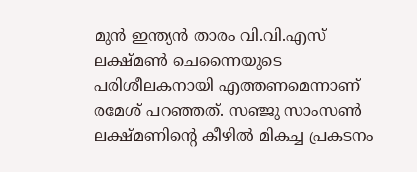മുന്‍ ഇന്ത്യന്‍ താരം വി.വി.എസ് ലക്ഷ്മണ്‍ ചെന്നൈയുടെ പരിശീലകനായി എത്തണമെന്നാണ് രമേശ് പറഞ്ഞത്. സഞ്ജു സാംസണ്‍ ലക്ഷ്മണിന്റെ കീഴില്‍ മികച്ച പ്രകടനം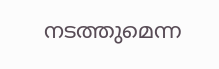നടത്തുമെന്ന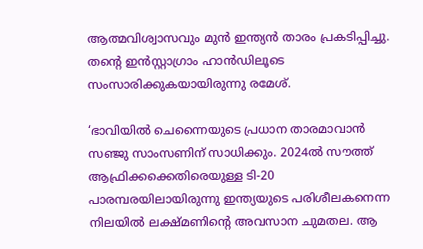ആത്മവിശ്വാസവും മുന്‍ ഇന്ത്യന്‍ താരം പ്രകടിപ്പിച്ചു. തന്റെ ഇന്‍സ്റ്റാഗ്രാം ഹാന്‍ഡിലൂടെ സംസാരിക്കുകയായിരുന്നു രമേശ്.

‘ഭാവിയില്‍ ചെന്നൈയുടെ പ്രധാന താരമാവാന്‍ സഞ്ജു സാംസണിന് സാധിക്കും. 2024ല്‍ സൗത്ത് ആഫ്രിക്കക്കെതിരെയുള്ള ടി-20 പാരമ്പരയിലായിരുന്നു ഇന്ത്യയുടെ പരിശീലകനെന്ന നിലയില്‍ ലക്ഷ്മണിന്റെ അവസാന ചുമതല. ആ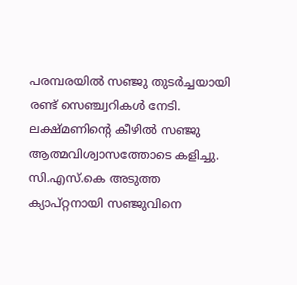പരമ്പരയില്‍ സഞ്ജു തുടര്‍ച്ചയായി രണ്ട് സെഞ്ച്വറികള്‍ നേടി. ലക്ഷ്മണിന്റെ കീഴില്‍ സഞ്ജു ആത്മവിശ്വാസത്തോടെ കളിച്ചു. സി.എസ്.കെ അടുത്ത ക്യാപ്റ്റനായി സഞ്ജുവിനെ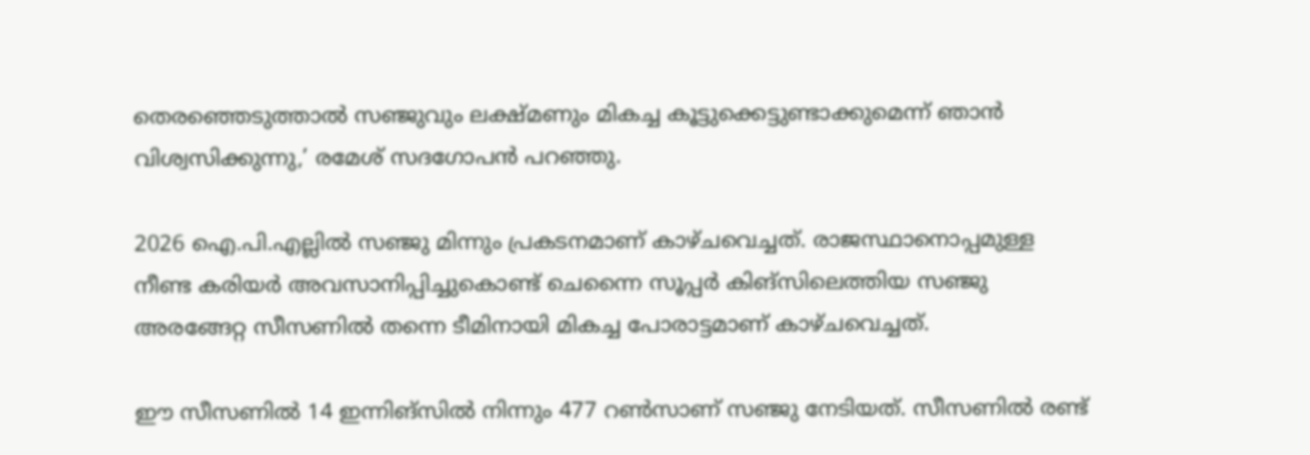തെരഞ്ഞെടുത്താല്‍ സഞ്ജുവും ലക്ഷ്മണും മികച്ച കൂട്ടുക്കെട്ടുണ്ടാക്കുമെന്ന് ഞാന്‍ വിശ്വസിക്കുന്നു,’ രമേശ് സദഗോപന്‍ പറഞ്ഞു.

2026 ഐ.പി.എല്ലില്‍ സഞ്ജു മിന്നും പ്രകടനമാണ് കാഴ്ചവെച്ചത്. രാജസ്ഥാനൊപ്പമുള്ള നീണ്ട കരിയര്‍ അവസാനിപ്പിച്ചുകൊണ്ട് ചെന്നൈ സൂപ്പര്‍ കിങ്‌സിലെത്തിയ സഞ്ജു അരങ്ങേറ്റ സീസണില്‍ തന്നെ ടീമിനായി മികച്ച പോരാട്ടമാണ് കാഴ്ചവെച്ചത്.

ഈ സീസണില്‍ 14 ഇന്നിങ്സില്‍ നിന്നും 477 റണ്‍സാണ് സഞ്ജു നേടിയത്. സീസണില്‍ രണ്ട്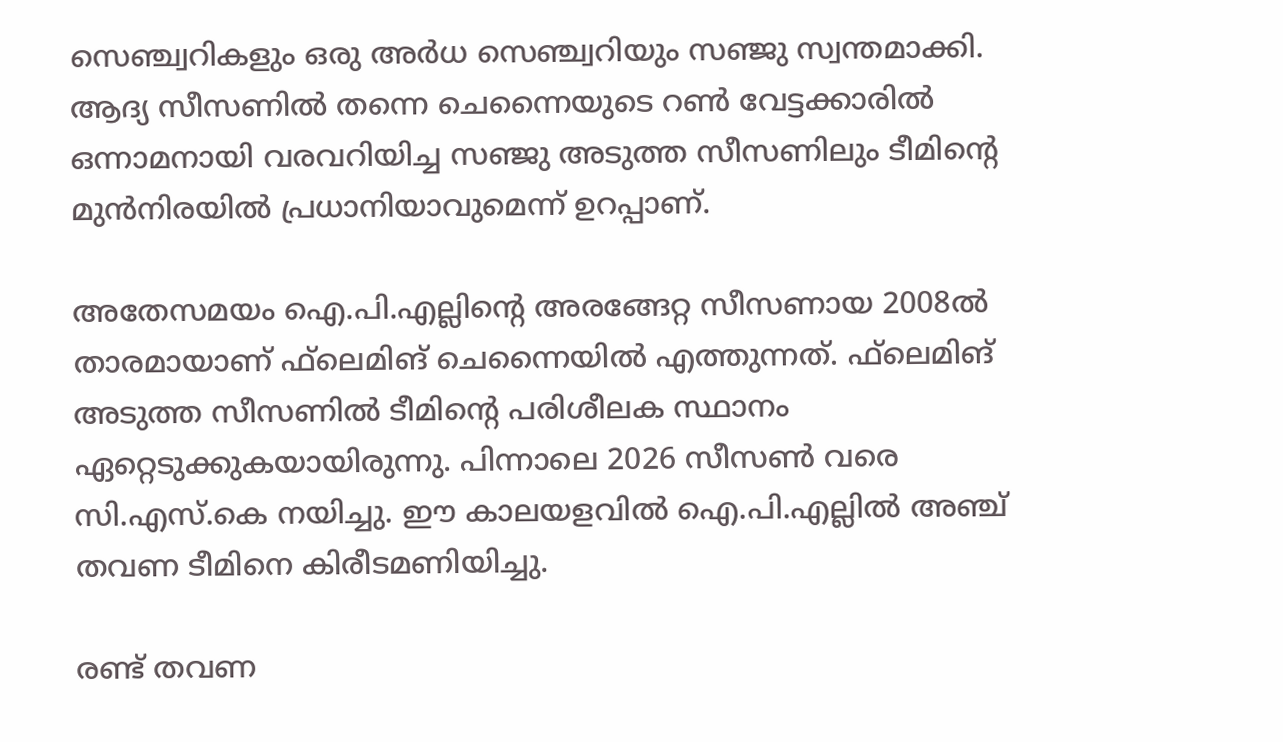സെഞ്ച്വറികളും ഒരു അര്‍ധ സെഞ്ച്വറിയും സഞ്ജു സ്വന്തമാക്കി. ആദ്യ സീസണില്‍ തന്നെ ചെന്നൈയുടെ റണ്‍ വേട്ടക്കാരില്‍ ഒന്നാമനായി വരവറിയിച്ച സഞ്ജു അടുത്ത സീസണിലും ടീമിന്റെ മുന്‍നിരയില്‍ പ്രധാനിയാവുമെന്ന് ഉറപ്പാണ്.

അതേസമയം ഐ.പി.എല്ലിന്റെ അരങ്ങേറ്റ സീസണായ 2008ല്‍ താരമായാണ് ഫ്‌ലെമിങ് ചെന്നൈയില്‍ എത്തുന്നത്. ഫ്‌ലെമിങ് അടുത്ത സീസണില്‍ ടീമിന്റെ പരിശീലക സ്ഥാനം ഏറ്റെടുക്കുകയായിരുന്നു. പിന്നാലെ 2026 സീസണ്‍ വരെ സി.എസ്.കെ നയിച്ചു. ഈ കാലയളവില്‍ ഐ.പി.എല്ലില്‍ അഞ്ച് തവണ ടീമിനെ കിരീടമണിയിച്ചു.

രണ്ട് തവണ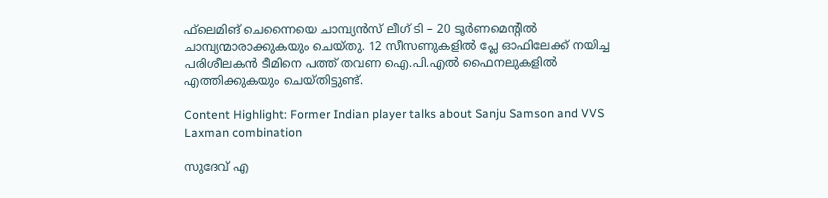ഫ്‌ലെമിങ് ചെന്നൈയെ ചാമ്പ്യന്‍സ് ലീഗ് ടി – 20 ടൂര്‍ണമെന്റില്‍ ചാമ്പ്യന്മാരാക്കുകയും ചെയ്തു. 12 സീസണുകളില്‍ പ്ലേ ഓഫിലേക്ക് നയിച്ച പരിശീലകന്‍ ടീമിനെ പത്ത് തവണ ഐ.പി.എല്‍ ഫൈനലുകളില്‍ എത്തിക്കുകയും ചെയ്തിട്ടുണ്ട്.

Content Highlight: Former Indian player talks about Sanju Samson and VVS Laxman combination

സുദേവ് എ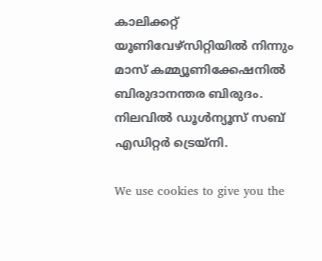കാലിക്കറ്റ് യൂണിവേഴ്‌സിറ്റിയില്‍ നിന്നും മാസ് കമ്മ്യൂണിക്കേഷനില്‍ ബിരുദാനന്തര ബിരുദം. നിലവില്‍ ഡൂള്‍ന്യൂസ് സബ് എഡിറ്റര്‍ ട്രെയ്‌നി.

We use cookies to give you the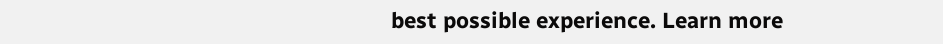best possible experience. Learn more